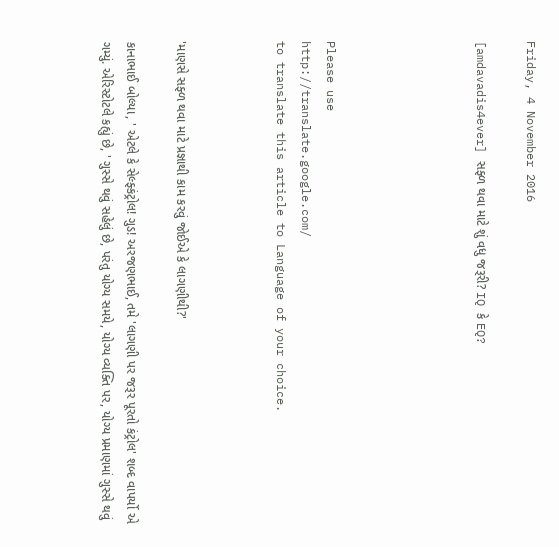Friday, 4 November 2016

[amdavadis4ever] સફ્ળ થવા માટે શું વધુ જરૂરી? IQ કે EQ?





Please use
http://translate.google.com/
to translate this article to Language of your choice.



'માણસે સફ્ળ થવા માટે પ્રજ્ઞાથી કામ કરવું જોઈએ કે લાગણીથી?'

કાનાભાઈ બોલ્યા, ' એટલે કે સેલ્ફ્કંટ્રોલ! ગુડ! અરજણભાઈ, તમે 'લાગણી પર જરૂર પૂરતો કંટ્રોલ' શબ્દ વાપર્યો એ ગમ્યું. એરિસ્ટોટલે કહ્યું છે, ' ગુસ્સે થવું સહેલું છે, પરંતુ યોગ્ય સમયે, યોગ્ય વ્યક્તિ પર, યોગ્ય પ્રમાણમાં ગુસ્સે થવું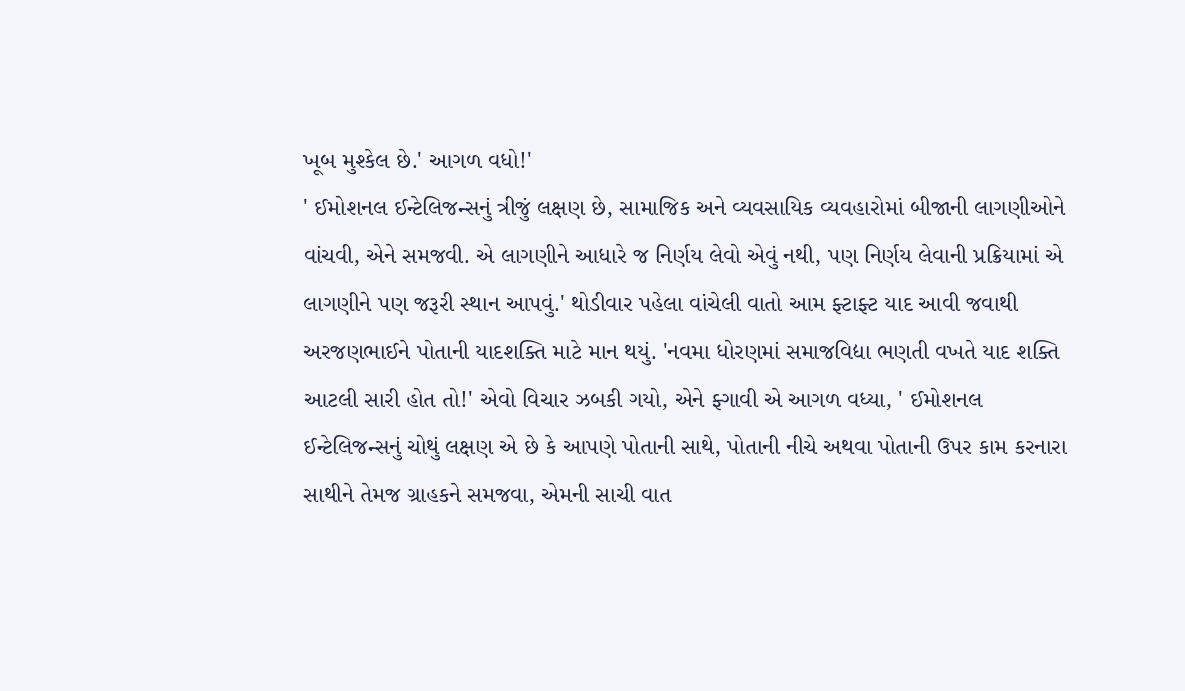ખૂબ મુશ્કેલ છે.' આગળ વધો!'
' ઈમોશનલ ઈન્ટેલિજન્સનું ત્રીજું લક્ષણ છે, સામાજિક અને વ્યવસાયિક વ્યવહારોમાં બીજાની લાગણીઓને વાંચવી, એને સમજવી. એ લાગણીને આધારે જ નિર્ણય લેવો એવું નથી, પણ નિર્ણય લેવાની પ્રક્રિયામાં એ લાગણીને પણ જરૂરી સ્થાન આપવું.' થોડીવાર પહેલા વાંચેલી વાતો આમ ફ્ટાફ્ટ યાદ આવી જવાથી અરજણભાઈને પોતાની યાદશક્તિ માટે માન થયું. 'નવમા ધોરણમાં સમાજવિદ્યા ભણતી વખતે યાદ શક્તિ આટલી સારી હોત તો!' એવો વિચાર ઝબકી ગયો, એને ફ્ગાવી એ આગળ વધ્યા, ' ઈમોશનલ ઈન્ટેલિજન્સનું ચોથું લક્ષણ એ છે કે આપણે પોતાની સાથે, પોતાની નીચે અથવા પોતાની ઉપર કામ કરનારા સાથીને તેમજ ગ્રાહકને સમજવા, એમની સાચી વાત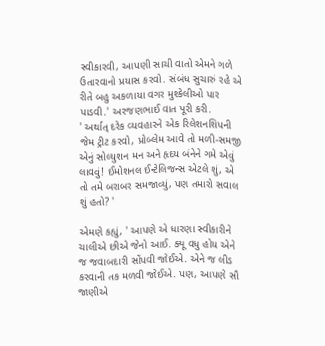સ્વીકારવી, આપણી સાચી વાતો એમને ગળે ઉતારવાનો પ્રયાસ કરવો. સંબંધ સુચારું રહે એ રીતે બહુ અકળાયા વગર મુશ્કેલીઓ પાર પાડવી.' અરજણભાઈ વાત પૂરી કરી.
' અર્થાત્ દરેક વ્યવહારને એક રિલેશનશિપની જેમ ટ્રીટ કરવો, પ્રોબ્લેમ આવે તો મળી-સમજી એનું સોલ્યુશન મન અને હૃદય બંનેને ગમે એવું લાવવું! ઈમોશનલ ઈન્ટેલિજન્સ એટલે શું, એ તો તમે બરાબર સમજાવ્યું, પણ તમારો સવાલ શું હતો? '

એમણે કહ્યું, ' આપણે એ ધારણા સ્વીકારીને ચાલીએ છીએ જેનો આઈ. ક્યૂ વધુ હોય એને જ જવાબદારી સોંપવી જોઈએ. એને જ લીડ કરવાની તક મળવી જોઈએ. પણ, આપણે સૌ જાણીએ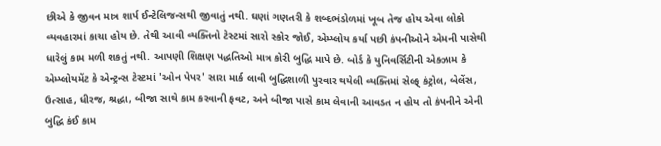છીએ કે જીવન માત્ર શાર્પ ઈન્ટેલિજન્સથી જીવાતું નથી. ઘણાં ગણતરી કે શબ્દભંડોળમાં ખૂબ તેજ હોય એવા લોકો વ્યવહારમાં કાચા હોય છે. તેથી આવી વ્યક્તિનો ટેસ્ટમાં સારો સ્કોર જોઈ, એમ્પ્લોય કર્યા પછી કંપનીઓને એમની પાસેથી ધારેલું કામ મળી શકતું નથી. આપણી શિક્ષણ પદ્ધતિઓ માત્ર કોરી બુદ્ધિ માપે છે. બોર્ડ કે યુનિવર્સિટીની એક્ઝામ કે એમ્પ્લોયમેંટ કે એન્ટ્રન્સ ટેસ્ટમાં 'ઓન પેપર' સારા માર્ક લાવી બુદ્ધિશાળી પુરવાર થયેલી વ્યક્તિમાં સેલ્ફ્ કંટ્રોલ, બેલેંસ, ઉત્સાહ, ધીરજ, શ્રદ્ધા, બીજા સાથે કામ કરવાની ફવટ, અને બીજા પાસે કામ લેવાની આવડત ન હોય તો કંપનીને એની બુદ્ધિ કંઈ કામ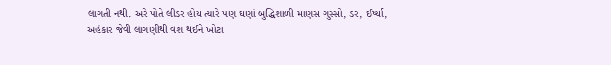લાગતી નથી. અરે પોતે લીડર હોય ત્યારે પણ ઘણાં બુદ્ધિશાળી માણસ ગુસ્સો, ડર, ઈર્ષ્યા, અહંકાર જેવી લાગણીથી વશ થઈને ખોટા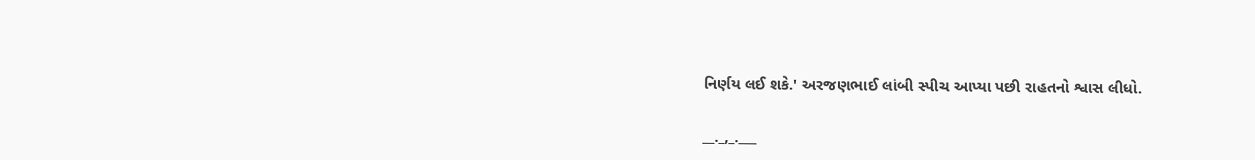નિર્ણય લઈ શકે.' અરજણભાઈ લાંબી સ્પીચ આપ્યા પછી રાહતનો શ્વાસ લીધો.

__._,_.___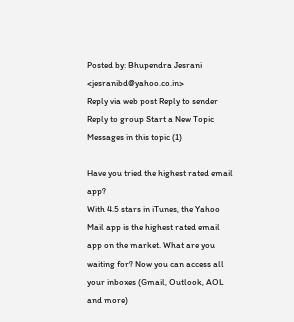Posted by: Bhupendra Jesrani <jesranibd@yahoo.co.in>
Reply via web post Reply to sender Reply to group Start a New Topic Messages in this topic (1)

Have you tried the highest rated email app?
With 4.5 stars in iTunes, the Yahoo Mail app is the highest rated email app on the market. What are you waiting for? Now you can access all your inboxes (Gmail, Outlook, AOL and more)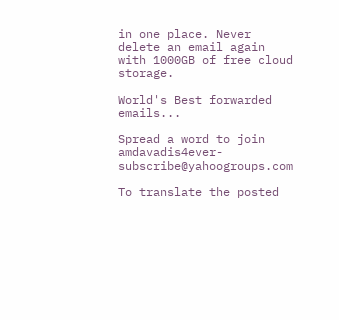in one place. Never delete an email again with 1000GB of free cloud storage.

World's Best forwarded emails...

Spread a word to join amdavadis4ever-subscribe@yahoogroups.com

To translate the posted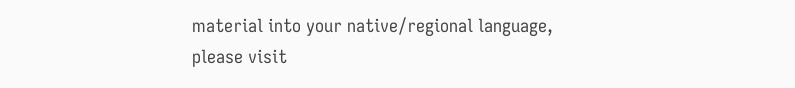material into your native/regional language,
please visit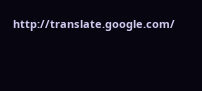http://translate.google.com/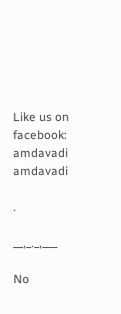Like us on facebook: amdavadi amdavadi

.

__,_._,___

No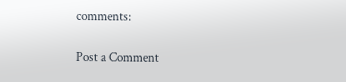comments:

Post a Comment